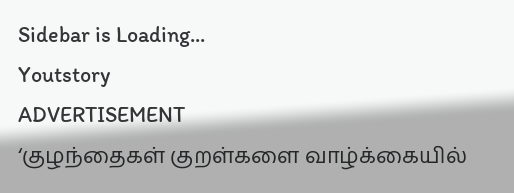Sidebar is Loading...
Youtstory
ADVERTISEMENT
‘குழந்தைகள் குறள்களை வாழ்க்கையில்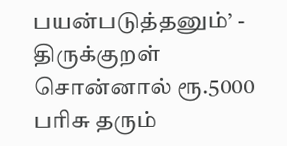பயன்படுத்தனும்’ - திருக்குறள் சொன்னால் ரூ.5000 பரிசு தரும்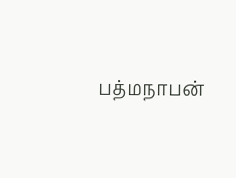பத்மநாபன்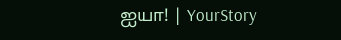ஐயா! | YourStory